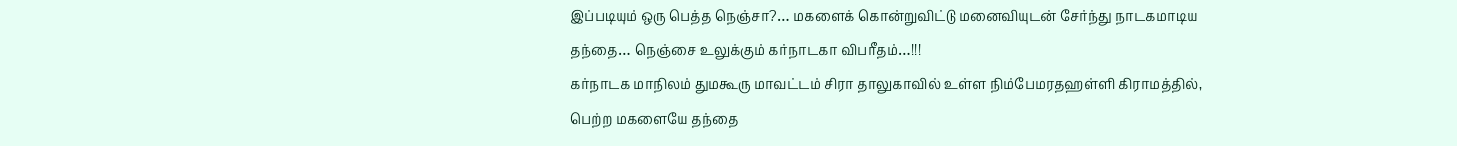இப்படியும் ஒரு பெத்த நெஞ்சா?… மகளைக் கொன்றுவிட்டு மனைவியுடன் சேர்ந்து நாடகமாடிய தந்தை… நெஞ்சை உலுக்கும் கர்நாடகா விபரீதம்…!!!
கர்நாடக மாநிலம் துமகூரு மாவட்டம் சிரா தாலுகாவில் உள்ள நிம்பேமரதஹள்ளி கிராமத்தில், பெற்ற மகளையே தந்தை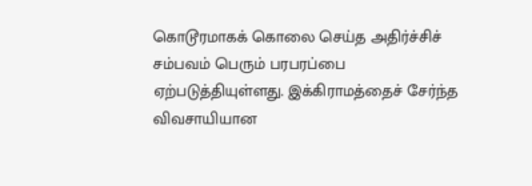கொடூரமாகக் கொலை செய்த அதிர்ச்சிச் சம்பவம் பெரும் பரபரப்பை ஏற்படுத்தியுள்ளது. இக்கிராமத்தைச் சேர்ந்த விவசாயியான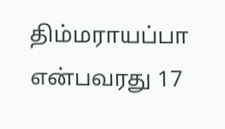திம்மராயப்பா என்பவரது 17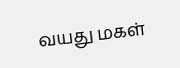வயது மகள்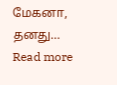மேகனா, தனது…
Read more